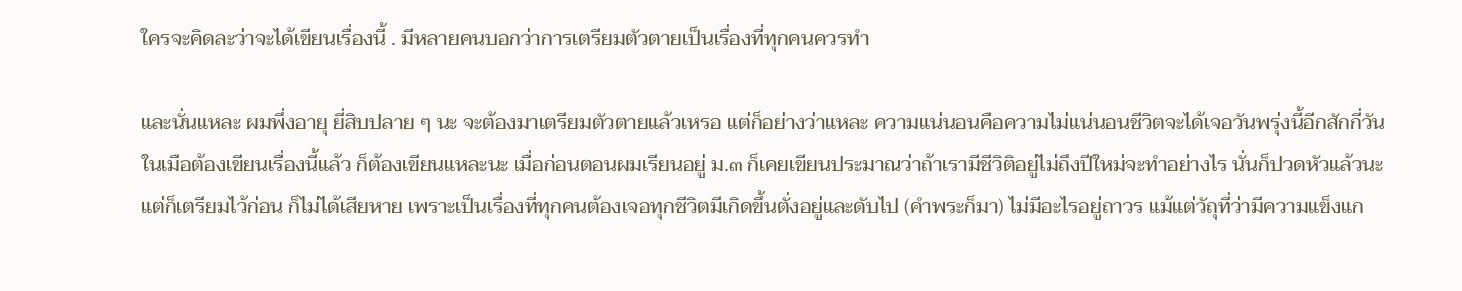ใครจะคิดละว่าจะได้เขียนเรื่องนี้ . มีหลายคนบอกว่าการเตรียมตัวตายเป็นเรื่องที่ทุกคนควรทำ

และนั่นแหละ ผมพึ่งอายุ ยี่สิบปลาย ๆ นะ จะต้องมาเตรียมตัวตายแล้วเหรอ แต่ก็อย่างว่าแหละ ความแน่นอนคือความไม่แน่นอนชีวิตจะได้เจอวันพรุ่งนี้อีกสักกี่วัน ในเมือต้องเขียนเรื่องนี้แล้ว ก็ต้องเขียนแหละนะ เมื่อก่อนตอนผมเรียนอยู่ ม.๓ ก็เคยเขียนประมาณว่าถ้าเรามีชีวิติอยู่ไม่ถึงปีใหม่จะทำอย่างไร นั่นก็ปวดหัวแล้วนะ แต่ก็เตรียมไว้ก่อน ก็ไม่ได้เสียหาย เพราะเป็นเรื่องที่ทุกคนต้องเจอทุกชีวิตมีเกิดขึ้นตั่งอยู่และดับไป (คำพระก็มา) ไม่มีอะไรอยู่ถาวร แม้แต่วัถุที่ว่ามีความแข็งแก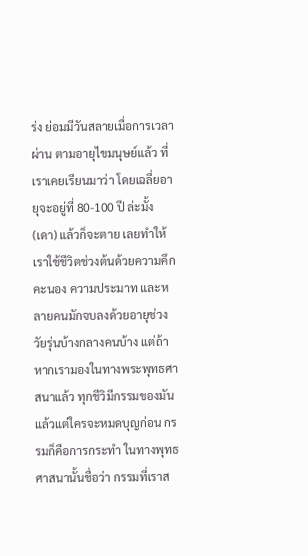ร่ง ย่อมมีวันสลายเมื่อการเวลาผ่าน ตามอายุไขมนุษย์แล้ว ที่เราเคยเรียนมาว่า โดยเฉลี่ยอายุจะอยู่ที่ 80-100 ปี ล่ะมั้ง (เดา) แล้วก็จะตาย เลยทำให้เราใช้ชีวิตช่วงต้นด้วยความคึกคะนอง ความประมาท และหลายคนมักจบลงด้วยอายุช่วงวัยรุ่นบ้างกลางคนบ้าง แต่ถ้าหากเรามองในทางพระพุทธศาสนาแล้ว ทุกชีวิมีกรรมของมัน แล้วแต่ใครจะหมดบุญก่อน กรรมก็คือการกระทำ ในทางพุทธศาสนานั้นชื่อว่า กรรมที่เราส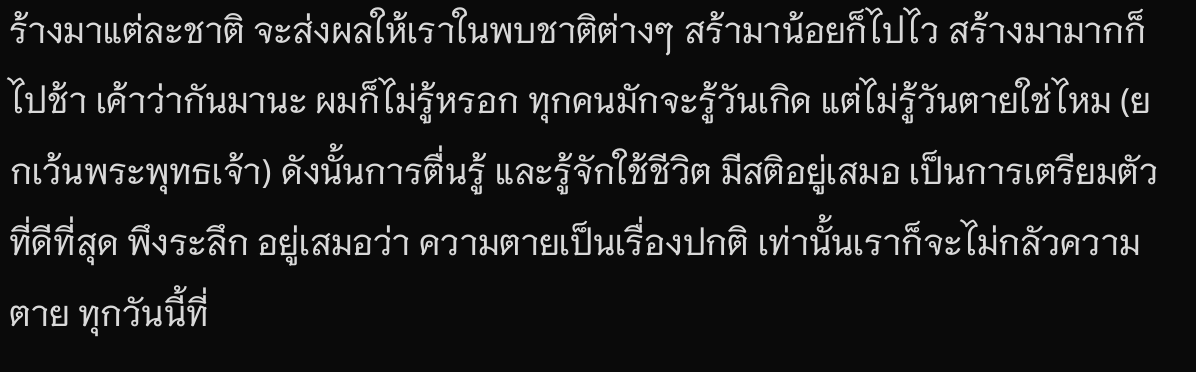ร้างมาแต่ละชาติ จะส่งผลให้เราในพบชาติต่างๆ สร้ามาน้อยก็ไปไว สร้างมามากก็ไปช้า เค้าว่ากันมานะ ผมก็ไม่รู้หรอก ทุกคนมักจะรู้วันเกิด แต่ไม่รู้วันตายใช่ไหม (ยกเว้นพระพุทธเจ้า) ดังนั้นการตื่นรู้ และรู้จักใช้ชีวิต มีสติอยู่เสมอ เป็นการเตรียมตัวที่ดีที่สุด พึงระลึก อยู่เสมอว่า ความตายเป็นเรื่องปกติ เท่านั้นเราก็จะไม่กลัวความตาย ทุกวันนี้ที่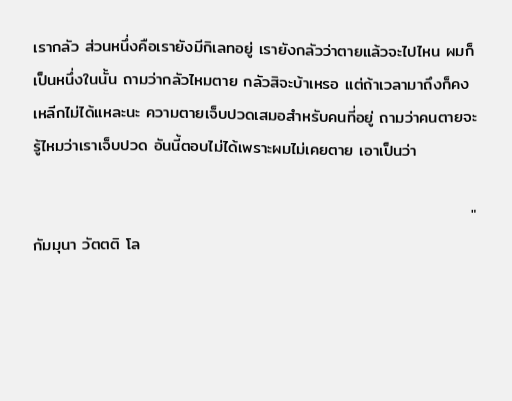เรากลัว ส่วนหนึ่งคือเรายังมีกิเลทอยู่ เรายังกลัวว่าตายแล้วจะไปไหน ผมก็เป็นหนึ่งในนั้น ถามว่ากลัวไหมตาย กลัวสิจะบ้าเหรอ แต่ถ้าเวลามาถึงก็คงเหลีกไม่ได้แหละนะ ความตายเจ็บปวดเสมอสำหรับคนที่อยู่ ถามว่าคนตายจะรู้ไหมว่าเราเจ็บปวด อันนี้ตอบไม่ได้เพราะผมไม่เคยตาย เอาเป็นว่า

                                                                           "กัมมุนา วัตตติ โล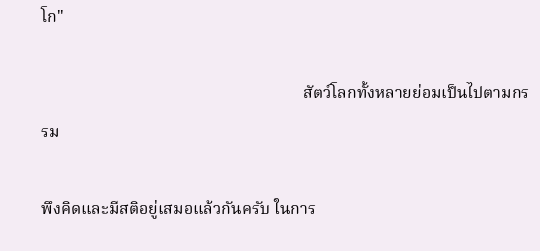โก"

                                                               สัตว์โลกทั้งหลายย่อมเป็นไปตามกรรม

พึงคิดและมีสติอยู่เสมอแล้วกันครับ ในการ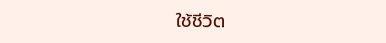ใช้ชีวิต